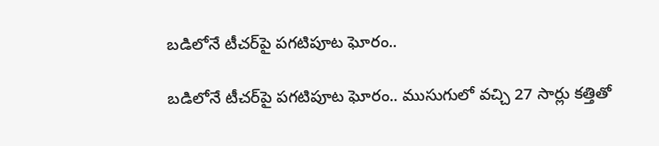బడిలోనే టీచర్‌పై పగటిపూట ఘోరం..

బడిలోనే టీచర్‌పై పగటిపూట ఘోరం.. ముసుగులో వచ్చి 27 సార్లు కత్తితో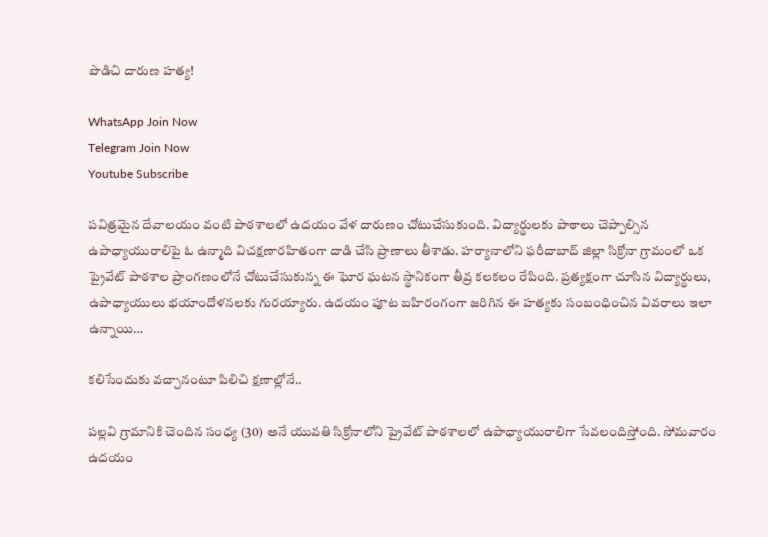పొడిచి దారుణ హత్య!

WhatsApp Join Now
Telegram Join Now
Youtube Subscribe

పవిత్రమైన దేవాలయం వంటి పాఠశాలలో ఉదయం వేళ దారుణం చోటుచేసుకుంది. విద్యార్థులకు పాఠాలు చెప్పాల్సిన ఉపాధ్యాయురాలిపై ఓ ఉన్మాది విచక్షణారహితంగా దాడి చేసి ప్రాణాలు తీశాడు. హర్యానాలోని ఫరీదాబాద్ జిల్లా సిక్రోనా గ్రామంలో ఒక ప్రైవేట్ పాఠశాల ప్రాంగణంలోనే చోటుచేసుకున్న ఈ ఘోర ఘటన స్థానికంగా తీవ్ర కలకలం రేపింది. ప్రత్యక్షంగా చూసిన విద్యార్థులు, ఉపాధ్యాయులు భయాందోళనలకు గురయ్యారు. ఉదయం పూట బహిరంగంగా జరిగిన ఈ హత్యకు సంబంధించిన వివరాలు ఇలా ఉన్నాయి…

కలిసేందుకు వచ్చానంటూ పిలిచి క్షణాల్లోనే..

పల్లవి గ్రామానికి చెందిన సంధ్య (30) అనే యువతి సిక్రోనాలోని ప్రైవేట్ పాఠశాలలో ఉపాధ్యాయురాలిగా సేవలందిస్తోంది. సోమవారం ఉదయం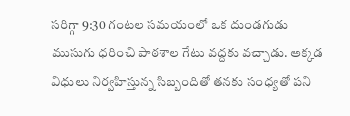సరిగ్గా 9:30 గంటల సమయంలో ఒక దుండగుడు ముసుగు ధరించి పాఠశాల గేటు వద్దకు వచ్చాడు. అక్కడ విధులు నిర్వహిస్తున్న సిబ్బందితో తనకు సంధ్యతో పని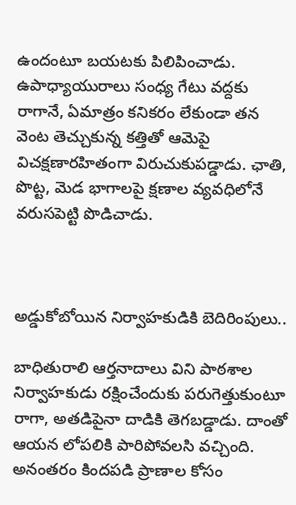ఉందంటూ బయటకు పిలిపించాడు. ఉపాధ్యాయురాలు సంధ్య గేటు వద్దకు రాగానే, ఏమాత్రం కనికరం లేకుండా తన వెంట తెచ్చుకున్న కత్తితో ఆమెపై విచక్షణారహితంగా విరుచుకుపడ్డాడు. ఛాతి, పొట్ట, మెడ భాగాలపై క్షణాల వ్యవధిలోనే వరుసపెట్టి పొడిచాడు.



అడ్డుకోబోయిన నిర్వాహకుడికి బెదిరింపులు..

బాధితురాలి ఆర్తనాదాలు విని పాఠశాల నిర్వాహకుడు రక్షించేందుకు పరుగెత్తుకుంటూ రాగా, అతడిపైనా దాడికి తెగబడ్డాడు. దాంతో ఆయన లోపలికి పారిపోవలసి వచ్చింది. అనంతరం కిందపడి ప్రాణాల కోసం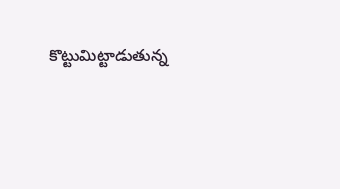కొట్టుమిట్టాడుతున్న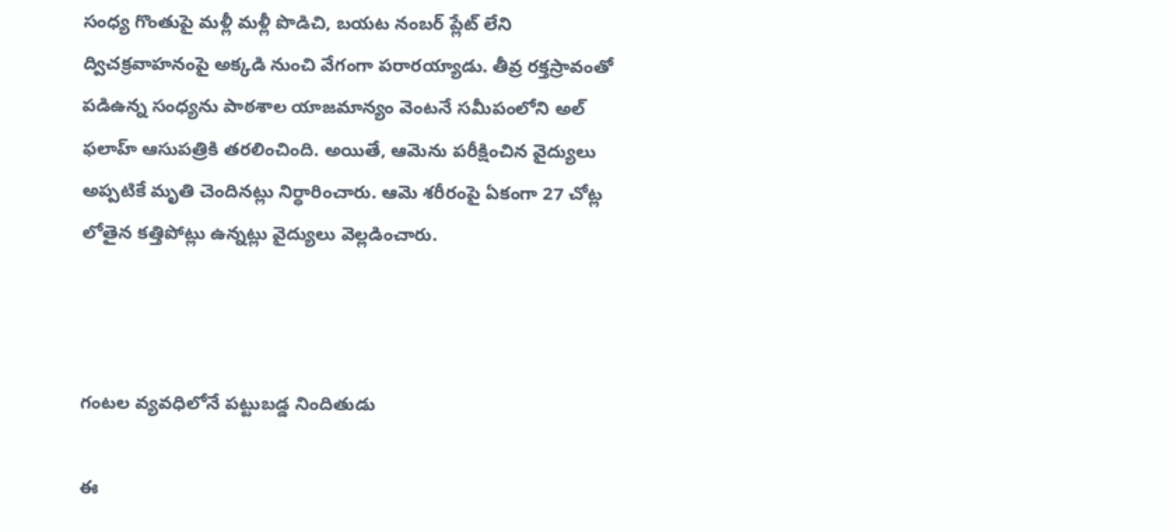సంధ్య గొంతుపై మళ్లీ మళ్లీ పొడిచి, బయట నంబర్ ప్లేట్ లేని ద్విచక్రవాహనంపై అక్కడి నుంచి వేగంగా పరారయ్యాడు. తీవ్ర రక్తస్రావంతో పడిఉన్న సంధ్యను పాఠశాల యాజమాన్యం వెంటనే సమీపంలోని అల్ ఫలాహ్ ఆసుపత్రికి తరలించింది. అయితే, ఆమెను పరీక్షించిన వైద్యులు అప్పటికే మృతి చెందినట్లు నిర్ధారించారు. ఆమె శరీరంపై ఏకంగా 27 చోట్ల లోతైన కత్తిపోట్లు ఉన్నట్లు వైద్యులు వెల్లడించారు.



గంటల వ్యవధిలోనే పట్టుబడ్డ నిందితుడు

ఈ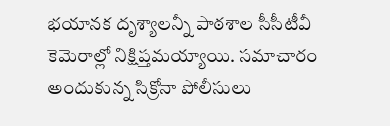భయానక దృశ్యాలన్నీ పాఠశాల సీసీటీవీ కెమెరాల్లో నిక్షిప్తమయ్యాయి. సమాచారం అందుకున్న సిక్రోనా పోలీసులు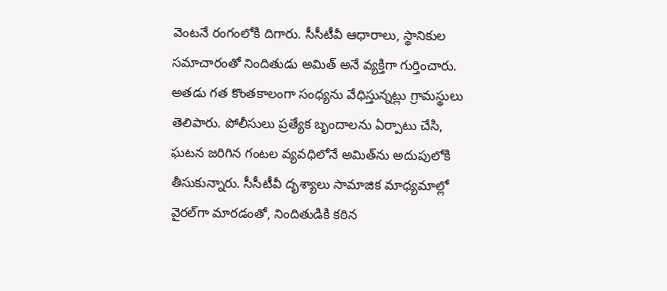వెంటనే రంగంలోకి దిగారు. సీసీటీవీ ఆధారాలు, స్థానికుల సమాచారంతో నిందితుడు అమిత్ అనే వ్యక్తిగా గుర్తించారు. అతడు గత కొంతకాలంగా సంధ్యను వేధిస్తున్నట్లు గ్రామస్థులు తెలిపారు. పోలీసులు ప్రత్యేక బృందాలను ఏర్పాటు చేసి, ఘటన జరిగిన గంటల వ్యవధిలోనే అమిత్‌ను అదుపులోకి తీసుకున్నారు. సీసీటీవీ దృశ్యాలు సామాజిక మాధ్యమాల్లో వైరల్‌గా మారడంతో, నిందితుడికి కఠిన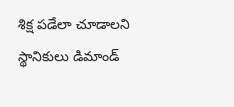శిక్ష పడేలా చూడాలని స్థానికులు డిమాండ్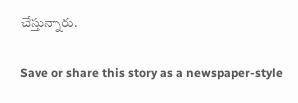చేస్తున్నారు.

Save or share this story as a newspaper-style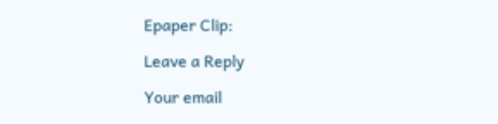Epaper Clip:

Leave a Reply

Your email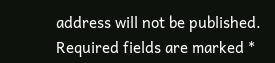address will not be published. Required fields are marked *